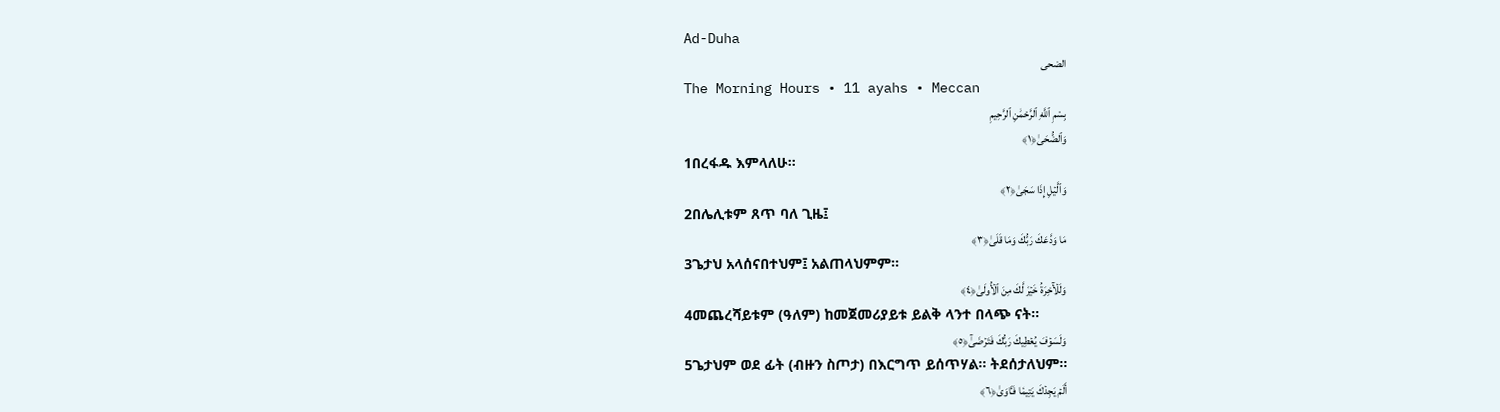Ad-Duha
الضحى
The Morning Hours • 11 ayahs • Meccan
بِسْمِ ٱللَّهِ ٱلرَّحْمَٰنِ ٱلرَّحِيمِ
وَٱلضُّحَىٰ﴿١﴾
1በረፋዱ እምላለሁ፡፡
وَٱلَّيۡلِ إِذَا سَجَىٰ﴿٢﴾
2በሌሊቱም ጸጥ ባለ ጊዜ፤
مَا وَدَّعَكَ رَبُّكَ وَمَا قَلَىٰ﴿٣﴾
3ጌታህ አላሰናበተህም፤ አልጠላህምም፡፡
وَلَلۡأٓخِرَةُ خَيۡرٞ لَّكَ مِنَ ٱلۡأُولَىٰ﴿٤﴾
4መጨረሻይቱም (ዓለም) ከመጀመሪያይቱ ይልቅ ላንተ በላጭ ናት፡፡
وَلَسَوۡفَ يُعۡطِيكَ رَبُّكَ فَتَرۡضَىٰٓ﴿٥﴾
5ጌታህም ወደ ፊት (ብዙን ስጦታ) በእርግጥ ይሰጥሃል፡፡ ትደሰታለህም፡፡
أَلَمۡ يَجِدۡكَ يَتِيمٗا فَـَٔاوَىٰ﴿٦﴾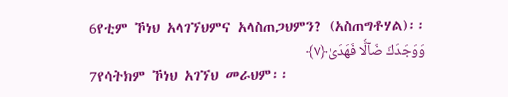6የቲም ኾነህ አላገኘህምና አላስጠጋህምን? (አስጠግቶሃል)፡፡
وَوَجَدَكَ ضَآلّٗا فَهَدَىٰ﴿٧﴾
7የሳትክም ኾነህ አገኘህ መራህም፡፡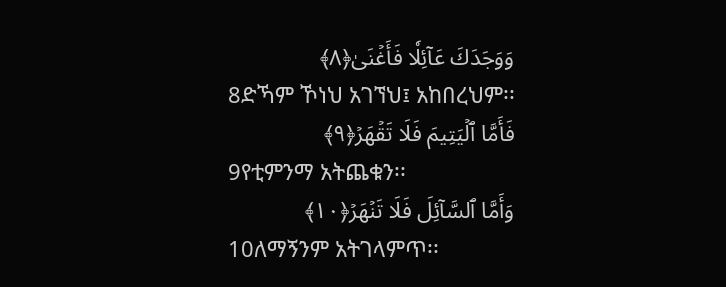وَوَجَدَكَ عَآئِلٗا فَأَغۡنَىٰ﴿٨﴾
8ድኻም ኾነህ አገኘህ፤ አከበረህም፡፡
فَأَمَّا ٱلۡيَتِيمَ فَلَا تَقۡهَرۡ﴿٩﴾
9የቲምንማ አትጨቁን፡፡
وَأَمَّا ٱلسَّآئِلَ فَلَا تَنۡهَرۡ﴿١٠﴾
10ለማኝንም አትገላምጥ፡፡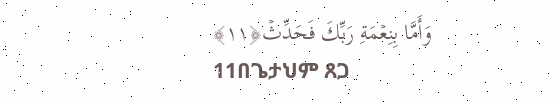وَأَمَّا بِنِعۡمَةِ رَبِّكَ فَحَدِّثۡ﴿١١﴾
11በጌታህም ጸጋ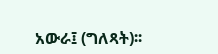አውራ፤ (ግለጻት)፡፡